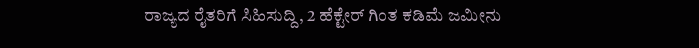ರಾಜ್ಯದ ರೈತರಿಗೆ ಸಿಹಿಸುದ್ದಿ, 2 ಹೆಕ್ಟೇರ್ ಗಿಂತ ಕಡಿಮೆ ಜಮೀನು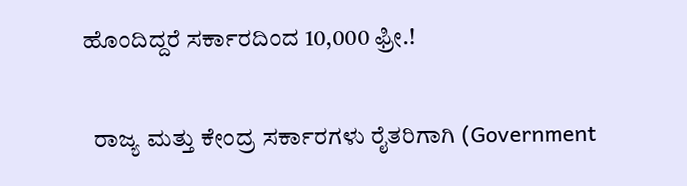ಹೊಂದಿದ್ದರೆ ಸರ್ಕಾರದಿಂದ 10,000 ಫ್ರೀ.!

  ರಾಜ್ಯ ಮತ್ತು ಕೇಂದ್ರ ಸರ್ಕಾರಗಳು ರೈತರಿಗಾಗಿ (Government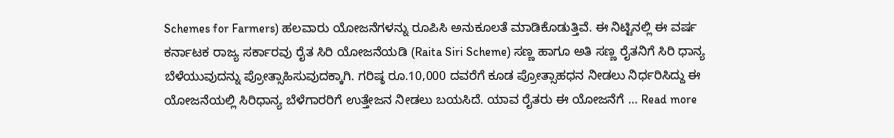Schemes for Farmers) ಹಲವಾರು ಯೋಜನೆಗಳನ್ನು ರೂಪಿಸಿ ಅನುಕೂಲತೆ ಮಾಡಿಕೊಡುತ್ತಿವೆ. ಈ ನಿಟ್ಟಿನಲ್ಲಿ ಈ ವರ್ಷ ಕರ್ನಾಟಕ ರಾಜ್ಯ ಸರ್ಕಾರವು ರೈತ ಸಿರಿ ಯೋಜನೆಯಡಿ (Raita Siri Scheme) ಸಣ್ಣ ಹಾಗೂ ಅತಿ ಸಣ್ಣ ರೈತನಿಗೆ ಸಿರಿ ಧಾನ್ಯ ಬೆಳೆಯುವುದನ್ನು ಪ್ರೋತ್ಸಾಹಿಸುವುದಕ್ಕಾಗಿ. ಗರಿಷ್ಠ ರೂ.10,000 ದವರೆಗೆ ಕೂಡ ಪ್ರೋತ್ಸಾಹಧನ ನೀಡಲು ನಿರ್ಧರಿಸಿದ್ದು ಈ ಯೋಜನೆಯಲ್ಲಿ ಸಿರಿಧಾನ್ಯ ಬೆಳೆಗಾರರಿಗೆ ಉತ್ತೇಜನ ನೀಡಲು ಬಯಸಿದೆ. ಯಾವ ರೈತರು ಈ ಯೋಜನೆಗೆ … Read more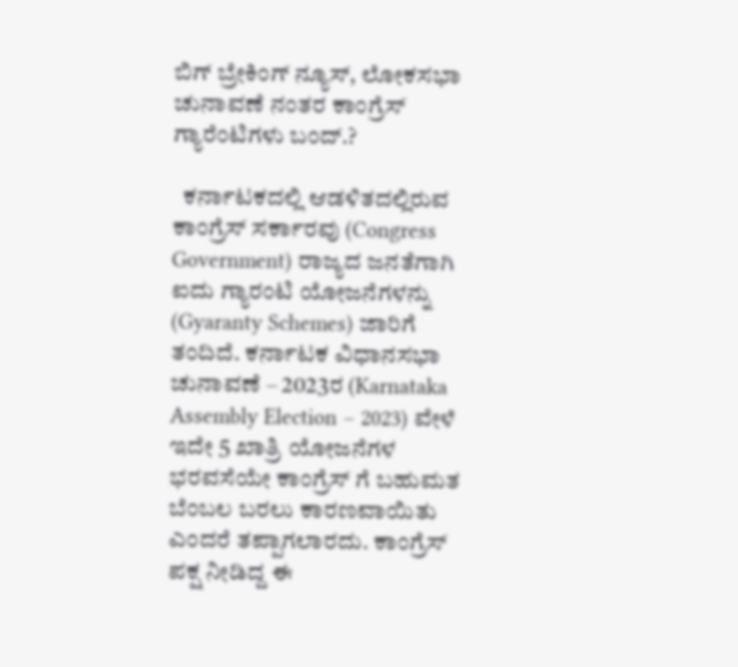ಬಿಗ್ ಬ್ರೇಕಿಂಗ್ ನ್ಯೂಸ್, ಲೋಕಸಭಾ ಚುನಾವಣೆ ನಂತರ ಕಾಂಗ್ರೆಸ್ ಗ್ಯಾರೆಂಟಿಗಳು ಬಂದ್.?

  ಕರ್ನಾಟಕದಲ್ಲಿ ಆಡಳಿತದಲ್ಲಿರುವ ಕಾಂಗ್ರೆಸ್ ಸರ್ಕಾರವು (Congress Government) ರಾಜ್ಯದ ಜನತೆಗಾಗಿ ಐದು ಗ್ಯಾರಂಟಿ ಯೋಜನೆಗಳನ್ನು (Gyaranty Schemes) ಜಾರಿಗೆ ತಂದಿದೆ. ಕರ್ನಾಟಕ ವಿಧಾನಸಭಾ ಚುನಾವಣೆ – 2023ರ (Karnataka Assembly Election – 2023) ವೇಳೆ ಇದೇ 5 ಖಾತ್ರಿ ಯೋಜನೆಗಳ ಭರವಸೆಯೇ ಕಾಂಗ್ರೆಸ್ ಗೆ ಬಹುಮತ ಬೆಂಬಲ ಬರಲು ಕಾರಣವಾಯಿತು ಎಂದರೆ ತಪ್ಪಾಗಲಾರದು. ಕಾಂಗ್ರೆಸ್ ಪಕ್ಷ ನೀಡಿದ್ದ ಈ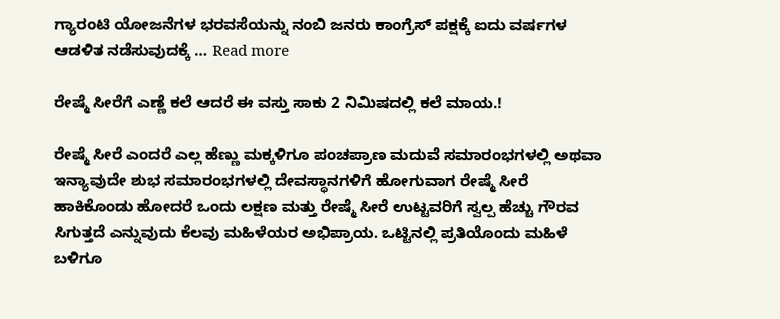ಗ್ಯಾರಂಟಿ ಯೋಜನೆಗಳ ಭರವಸೆಯನ್ನು ನಂಬಿ ಜನರು ಕಾಂಗ್ರೆಸ್ ಪಕ್ಷಕ್ಕೆ ಐದು ವರ್ಷಗಳ ಆಡಳಿತ ನಡೆಸುವುದಕ್ಕೆ … Read more

ರೇಷ್ಮೆ ಸೀರೆಗೆ ಎಣ್ಣೆ ಕಲೆ ಆದರೆ ಈ ವಸ್ತು ಸಾಕು 2 ನಿಮಿಷದಲ್ಲಿ ಕಲೆ ಮಾಯ.!

ರೇಷ್ಮೆ ಸೀರೆ ಎಂದರೆ ಎಲ್ಲ ಹೆಣ್ಣು ಮಕ್ಕಳಿಗೂ ಪಂಚಪ್ರಾಣ ಮದುವೆ ಸಮಾರಂಭಗಳಲ್ಲಿ ಅಥವಾ ಇನ್ಯಾವುದೇ ಶುಭ ಸಮಾರಂಭಗಳಲ್ಲಿ ದೇವಸ್ಥಾನಗಳಿಗೆ ಹೋಗುವಾಗ ರೇಷ್ಮೆ ಸೀರೆ ಹಾಕಿಕೊಂಡು ಹೋದರೆ ಒಂದು ಲಕ್ಷಣ ಮತ್ತು ರೇಷ್ಮೆ ಸೀರೆ ಉಟ್ಟವರಿಗೆ ಸ್ವಲ್ಪ ಹೆಚ್ಚು ಗೌರವ ಸಿಗುತ್ತದೆ ಎನ್ನುವುದು ಕೆಲವು ಮಹಿಳೆಯರ ಅಭಿಪ್ರಾಯ. ಒಟ್ಟಿನಲ್ಲಿ ಪ್ರತಿಯೊಂದು ಮಹಿಳೆ ಬಳಿಗೂ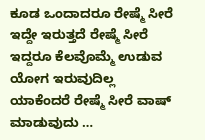ಕೂಡ ಒಂದಾದರೂ ರೇಷ್ಮೆ ಸೀರೆ ಇದ್ದೇ ಇರುತ್ತದೆ ರೇಷ್ಮೆ ಸೀರೆ ಇದ್ದರೂ ಕೆಲವೊಮ್ಮೆ ಉಡುವ ಯೋಗ ಇರುವುದಿಲ್ಲ ಯಾಕೆಂದರೆ ರೇಷ್ಮೆ ಸೀರೆ ವಾಷ್ ಮಾಡುವುದು …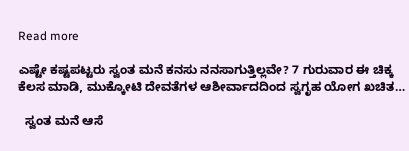Read more

ಎಷ್ಟೇ ಕಷ್ಟಪಟ್ಟರು ಸ್ವಂತ ಮನೆ ಕನಸು ನನಸಾಗುತ್ತಿಲ್ಲವೇ? 7 ಗುರುವಾರ ಈ ಚಿಕ್ಕ ಕೆಲಸ ಮಾಡಿ, ಮುಕ್ಕೋಟಿ ದೇವತೆಗಳ ಆಶೀರ್ವಾದದಿಂದ ಸ್ವಗೃಹ ಯೋಗ ಖಚಿತ…

  ಸ್ವಂತ ಮನೆ ಆಸೆ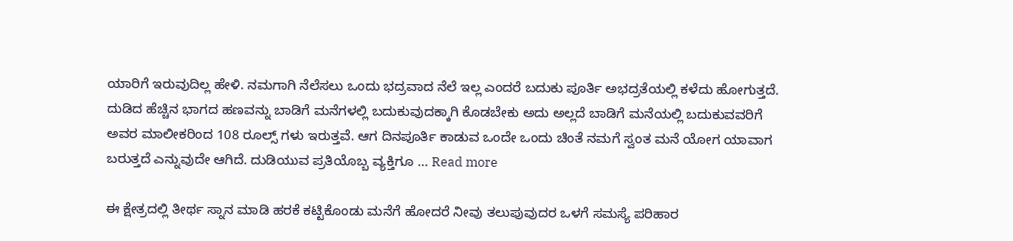ಯಾರಿಗೆ ಇರುವುದಿಲ್ಲ ಹೇಳಿ. ನಮಗಾಗಿ ನೆಲೆಸಲು ಒಂದು ಭದ್ರವಾದ ನೆಲೆ ಇಲ್ಲ ಎಂದರೆ ಬದುಕು ಪೂರ್ತಿ ಅಭದ್ರತೆಯಲ್ಲಿ ಕಳೆದು ಹೋಗುತ್ತದೆ. ದುಡಿದ ಹೆಚ್ಚಿನ ಭಾಗದ ಹಣವನ್ನು ಬಾಡಿಗೆ ಮನೆಗಳಲ್ಲಿ ಬದುಕುವುದಕ್ಕಾಗಿ ಕೊಡಬೇಕು ಅದು ಅಲ್ಲದೆ ಬಾಡಿಗೆ ಮನೆಯಲ್ಲಿ ಬದುಕುವವರಿಗೆ ಅವರ ಮಾಲೀಕರಿಂದ 108 ರೂಲ್ಸ್ ಗಳು ಇರುತ್ತವೆ. ಆಗ ದಿನಪೂರ್ತಿ ಕಾಡುವ ಒಂದೇ ಒಂದು ಚಿಂತೆ ನಮಗೆ ಸ್ವಂತ ಮನೆ ಯೋಗ ಯಾವಾಗ ಬರುತ್ತದೆ ಎನ್ನುವುದೇ ಆಗಿದೆ. ದುಡಿಯುವ ಪ್ರತಿಯೊಬ್ಬ ವ್ಯಕ್ತಿಗೂ … Read more

ಈ ಕ್ಷೇತ್ರದಲ್ಲಿ ತೀರ್ಥ ಸ್ನಾನ ಮಾಡಿ ಹರಕೆ ಕಟ್ಟಿಕೊಂಡು ಮನೆಗೆ ಹೋದರೆ ನೀವು ತಲುಪುವುದರ ಒಳಗೆ ಸಮಸ್ಯೆ ಪರಿಹಾರ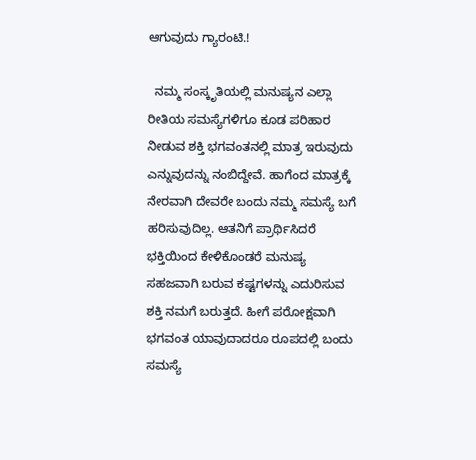ಆಗುವುದು ಗ್ಯಾರಂಟಿ.!

  ನಮ್ಮ ಸಂಸ್ಕೃತಿಯಲ್ಲಿ ಮನುಷ್ಯನ ಎಲ್ಲಾ ರೀತಿಯ ಸಮಸ್ಯೆಗಳಿಗೂ ಕೂಡ ಪರಿಹಾರ ನೀಡುವ ಶಕ್ತಿ ಭಗವಂತನಲ್ಲಿ ಮಾತ್ರ ಇರುವುದು ಎನ್ನುವುದನ್ನು ನಂಬಿದ್ದೇವೆ. ಹಾಗೆಂದ ಮಾತ್ರಕ್ಕೆ ನೇರವಾಗಿ ದೇವರೇ ಬಂದು ನಮ್ಮ ಸಮಸ್ಯೆ ಬಗೆ ಹರಿಸುವುದಿಲ್ಲ. ಆತನಿಗೆ ಪ್ರಾರ್ಥಿಸಿದರೆ ಭಕ್ತಿಯಿಂದ ಕೇಳಿಕೊಂಡರೆ ಮನುಷ್ಯ ಸಹಜವಾಗಿ ಬರುವ ಕಷ್ಟಗಳನ್ನು ಎದುರಿಸುವ ಶಕ್ತಿ ನಮಗೆ ಬರುತ್ತದೆ. ಹೀಗೆ ಪರೋಕ್ಷವಾಗಿ ಭಗವಂತ ಯಾವುದಾದರೂ ರೂಪದಲ್ಲಿ ಬಂದು ಸಮಸ್ಯೆ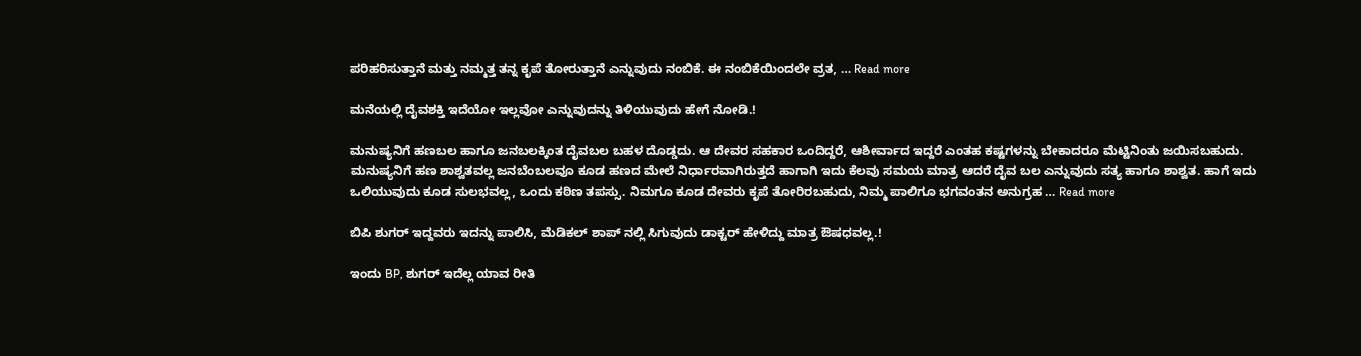ಪರಿಹರಿಸುತ್ತಾನೆ ಮತ್ತು ನಮ್ಮತ್ತ ತನ್ನ ಕೃಪೆ ತೋರುತ್ತಾನೆ ಎನ್ನುವುದು ನಂಬಿಕೆ. ಈ ನಂಬಿಕೆಯಿಂದಲೇ ವ್ರತ, … Read more

ಮನೆಯಲ್ಲಿ ದೈವಶಕ್ತಿ ಇದೆಯೋ ಇಲ್ಲವೋ ಎನ್ನುವುದನ್ನು ತಿಳಿಯುವುದು ಹೇಗೆ ನೋಡಿ.!

ಮನುಷ್ಯನಿಗೆ ಹಣಬಲ ಹಾಗೂ ಜನಬಲಕ್ಕಿಂತ ದೈವಬಲ ಬಹಳ ದೊಡ್ಡದು. ಆ ದೇವರ ಸಹಕಾರ ಒಂದಿದ್ದರೆ, ಆಶೀರ್ವಾದ ಇದ್ದರೆ ಎಂತಹ ಕಷ್ಟಗಳನ್ನು ಬೇಕಾದರೂ ಮೆಟ್ಟಿನಿಂತು ಜಯಿಸಬಹುದು. ಮನುಷ್ಯನಿಗೆ ಹಣ ಶಾಶ್ವತವಲ್ಲ ಜನಬೆಂಬಲವೂ ಕೂಡ ಹಣದ ಮೇಲೆ ನಿರ್ಧಾರವಾಗಿರುತ್ತದೆ ಹಾಗಾಗಿ ಇದು ಕೆಲವು ಸಮಯ ಮಾತ್ರ ಆದರೆ ದೈವ ಬಲ ಎನ್ನುವುದು ಸತ್ಯ ಹಾಗೂ ಶಾಶ್ವತ. ಹಾಗೆ ಇದು ಒಲಿಯುವುದು ಕೂಡ ಸುಲಭವಲ್ಲ, ಒಂದು ಕಠಿಣ ತಪಸ್ಸು. ನಿಮಗೂ ಕೂಡ ದೇವರು ಕೃಪೆ ತೋರಿರಬಹುದು, ನಿಮ್ಮ ಪಾಲಿಗೂ ಭಗವಂತನ ಅನುಗ್ರಹ … Read more

ಬಿಪಿ ಶುಗರ್ ಇದ್ದವರು ಇದನ್ನು ಪಾಲಿಸಿ, ಮೆಡಿಕಲ್ ಶಾಪ್ ನಲ್ಲಿ ಸಿಗುವುದು ಡಾಕ್ಟರ್ ಹೇಳಿದ್ದು ಮಾತ್ರ ಔಷಧವಲ್ಲ.!

ಇಂದು BP, ಶುಗರ್ ಇದೆಲ್ಲ ಯಾವ ರೀತಿ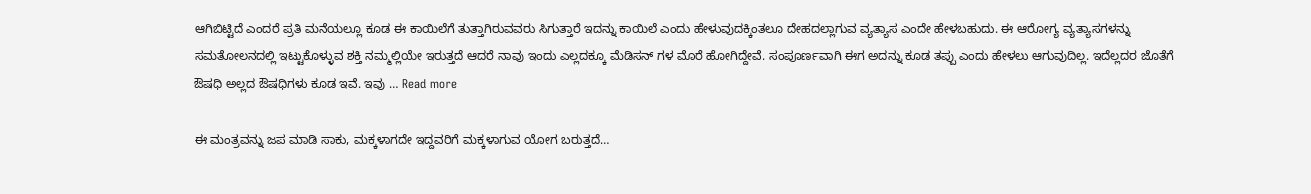ಆಗಿಬಿಟ್ಟಿದೆ ಎಂದರೆ ಪ್ರತಿ ಮನೆಯಲ್ಲೂ ಕೂಡ ಈ ಕಾಯಿಲೆಗೆ ತುತ್ತಾಗಿರುವವರು ಸಿಗುತ್ತಾರೆ ಇದನ್ನು ಕಾಯಿಲೆ ಎಂದು ಹೇಳುವುದಕ್ಕಿಂತಲೂ ದೇಹದಲ್ಲಾಗುವ ವ್ಯತ್ಯಾಸ ಎಂದೇ ಹೇಳಬಹುದು. ಈ ಆರೋಗ್ಯ ವ್ಯತ್ಯಾಸಗಳನ್ನು ಸಮತೋಲನದಲ್ಲಿ ಇಟ್ಟುಕೊಳ್ಳುವ ಶಕ್ತಿ ನಮ್ಮಲ್ಲಿಯೇ ಇರುತ್ತದೆ ಆದರೆ ನಾವು ಇಂದು ಎಲ್ಲದಕ್ಕೂ ಮೆಡಿಸನ್ ಗಳ ಮೊರೆ ಹೋಗಿದ್ದೇವೆ. ಸಂಪೂರ್ಣವಾಗಿ ಈಗ ಅದನ್ನು ಕೂಡ ತಪ್ಪು ಎಂದು ಹೇಳಲು ಆಗುವುದಿಲ್ಲ. ಇದೆಲ್ಲದರ ಜೊತೆಗೆ ಔಷಧಿ ಅಲ್ಲದ ಔಷಧಿಗಳು ಕೂಡ ಇವೆ. ಇವು … Read more

ಈ ಮಂತ್ರವನ್ನು ಜಪ ಮಾಡಿ ಸಾಕು, ಮಕ್ಕಳಾಗದೇ ಇದ್ದವರಿಗೆ ಮಕ್ಕಳಾಗುವ ಯೋಗ ಬರುತ್ತದೆ…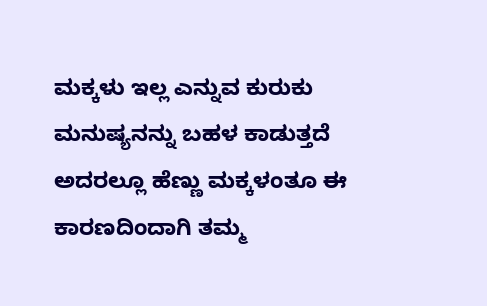ಮಕ್ಕಳು ಇಲ್ಲ ಎನ್ನುವ ಕುರುಕು ಮನುಷ್ಯನನ್ನು ಬಹಳ ಕಾಡುತ್ತದೆ ಅದರಲ್ಲೂ ಹೆಣ್ಣು ಮಕ್ಕಳಂತೂ ಈ ಕಾರಣದಿಂದಾಗಿ ತಮ್ಮ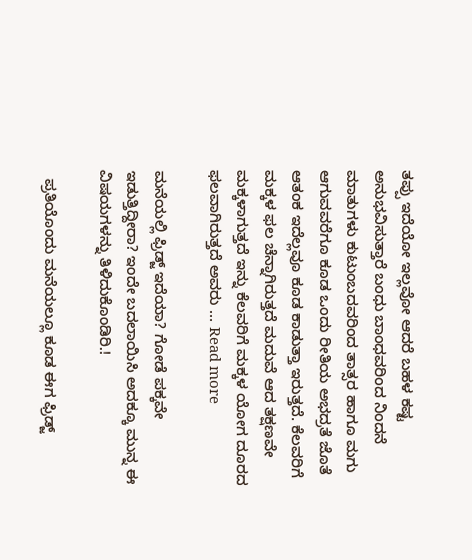ತಪ್ಪು ಇದೆಯೋ ಇಲ್ಲವೋ ಆದರೆ ಬಹಳ ಕಷ್ಟ ಅನುಭವಿಸುತ್ತಾರೆ ಬಂಧು ಬಾಂಧವರಿಂದ ನಿಂದನೆ ಮಾತುಗಳು ಕುಟುಂಬದವರಿಂದ ತಾತ್ಸರ ಹಾಗೂ ಮಗು ಆಗುವವರೆಗೂ ಕೂಡ ಒಂದು ರೀತಿಯ ಅಭದ್ರತೆ ಜೊತೆ ಆತಂಕ ಇದೆಲ್ಲವೂ ಕೂಡ ಕಾಡುತ್ತಾ ಇರುತ್ತದೆ. ಕೆಲವರಿಗೆ ಮಕ್ಕಳ ಫಲ ಚೆನ್ನಾಗಿರುತ್ತದೆ ಮದುವೆ ಆದ ತಕ್ಷಣವೇ ಮಕ್ಕಳಾಗುತ್ತದೆ ಇನ್ನು ಕೆಲವರಿಗೆ ಮಕ್ಕಳ ಯೋಗ ದೂರದ ಫಲವಾಗಿರುತ್ತದೆ ಅವರು … Read more

ಮನೆಯಲ್ಲಿ ಫ್ರಿಡ್ಜ್ ಇದೆಯಾ? ಗೋಡೆ ಪಕ್ಕವೇ ಇಡುತ್ತಿದ್ದೀರಾ? ಇಂದೇ ಬದಲಾಯಿಸಿ ಅದಕ್ಕೂ ಮುನ್ನ ಈ ವಿಷಯಗಳನ್ನು ತಿಳಿದುಕೊಂಡಿರಿ.!

  ಪ್ರತಿಯೊಂದು ಮನೆಯಲ್ಲೂ ಕೂಡ ಈಗ ಫ್ರಿಡ್ಜ್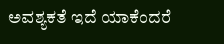ಅವಶ್ಯಕತೆ ಇದೆ ಯಾಕೆಂದರೆ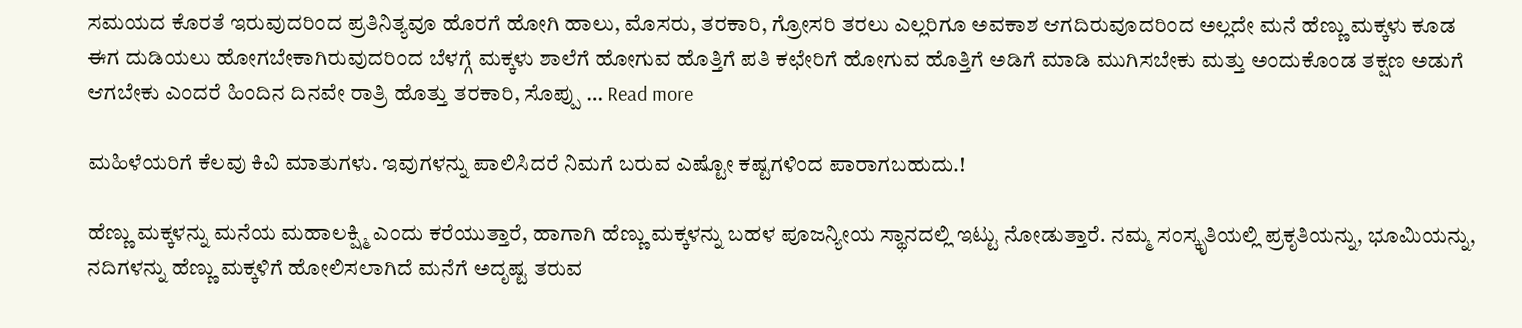ಸಮಯದ ಕೊರತೆ ಇರುವುದರಿಂದ ಪ್ರತಿನಿತ್ಯವೂ ಹೊರಗೆ ಹೋಗಿ ಹಾಲು, ಮೊಸರು, ತರಕಾರಿ, ಗ್ರೋಸರಿ ತರಲು ಎಲ್ಲರಿಗೂ ಅವಕಾಶ ಆಗದಿರುವೂದರಿಂದ ಅಲ್ಲದೇ ಮನೆ ಹೆಣ್ಣು ಮಕ್ಕಳು ಕೂಡ ಈಗ ದುಡಿಯಲು ಹೋಗಬೇಕಾಗಿರುವುದರಿಂದ ಬೆಳಗ್ಗೆ ಮಕ್ಕಳು ಶಾಲೆಗೆ ಹೋಗುವ ಹೊತ್ತಿಗೆ ಪತಿ ಕಛೇರಿಗೆ ಹೋಗುವ ಹೊತ್ತಿಗೆ ಅಡಿಗೆ ಮಾಡಿ ಮುಗಿಸಬೇಕು ಮತ್ತು ಅಂದುಕೊಂಡ ತಕ್ಷಣ ಅಡುಗೆ ಆಗಬೇಕು ಎಂದರೆ ಹಿಂದಿನ ದಿನವೇ ರಾತ್ರಿ ಹೊತ್ತು ತರಕಾರಿ, ಸೊಪ್ಪು … Read more

ಮಹಿಳೆಯರಿಗೆ ಕೆಲವು ಕಿವಿ ಮಾತುಗಳು. ಇವುಗಳನ್ನು ಪಾಲಿಸಿದರೆ ನಿಮಗೆ ಬರುವ ಎಷ್ಟೋ ಕಷ್ಟಗಳಿಂದ ಪಾರಾಗಬಹುದು.!

ಹೆಣ್ಣು ಮಕ್ಕಳನ್ನು ಮನೆಯ ಮಹಾಲಕ್ಷ್ಮಿ ಎಂದು ಕರೆಯುತ್ತಾರೆ, ಹಾಗಾಗಿ ಹೆಣ್ಣು ಮಕ್ಕಳನ್ನು ಬಹಳ ಪೂಜನ್ಯೀಯ ಸ್ಥಾನದಲ್ಲಿ ಇಟ್ಟು ನೋಡುತ್ತಾರೆ. ನಮ್ಮ ಸಂಸ್ಕೃತಿಯಲ್ಲಿ ಪ್ರಕೃತಿಯನ್ನು, ಭೂಮಿಯನ್ನು, ನದಿಗಳನ್ನು ಹೆಣ್ಣು ಮಕ್ಕಳಿಗೆ ಹೋಲಿಸಲಾಗಿದೆ ಮನೆಗೆ ಅದೃಷ್ಟ ತರುವ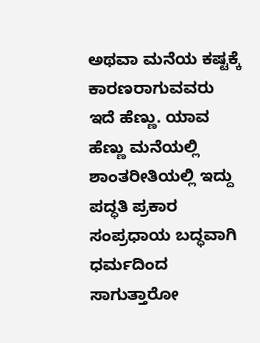ಅಥವಾ ಮನೆಯ ಕಷ್ಟಕ್ಕೆ ಕಾರಣರಾಗುವವರು ಇದೆ ಹೆಣ್ಣು. ಯಾವ ಹೆಣ್ಣು ಮನೆಯಲ್ಲಿ ಶಾಂತರೀತಿಯಲ್ಲಿ ಇದ್ದು ಪದ್ಧತಿ ಪ್ರಕಾರ ಸಂಪ್ರಧಾಯ ಬದ್ಧವಾಗಿ ಧರ್ಮದಿಂದ ಸಾಗುತ್ತಾರೋ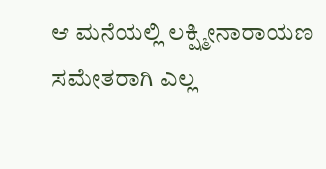ಆ ಮನೆಯಲ್ಲಿ ಲಕ್ಷ್ಮೀನಾರಾಯಣ ಸಮೇತರಾಗಿ ಎಲ್ಲ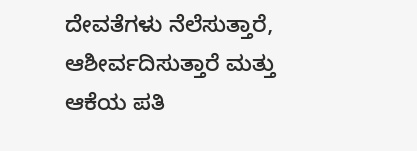ದೇವತೆಗಳು ನೆಲೆಸುತ್ತಾರೆ, ಆಶೀರ್ವದಿಸುತ್ತಾರೆ ಮತ್ತು ಆಕೆಯ ಪತಿ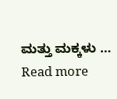ಮತ್ತು ಮಕ್ಕಳು … Read more